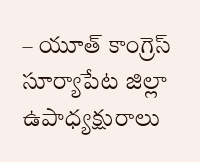– యూత్ కాంగ్రెస్ సూర్యాపేట జిల్లా ఉపాధ్యక్షురాలు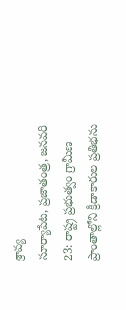శ్రావ్య
సూర్యాపేట, ప్రజాతంత్ర, జనవరి 23: రాష్ట్ర ప్రభుత్వం గ్రామీణ ప్రాంతాల్లోని క్రీడాకారుల ప్రతిభను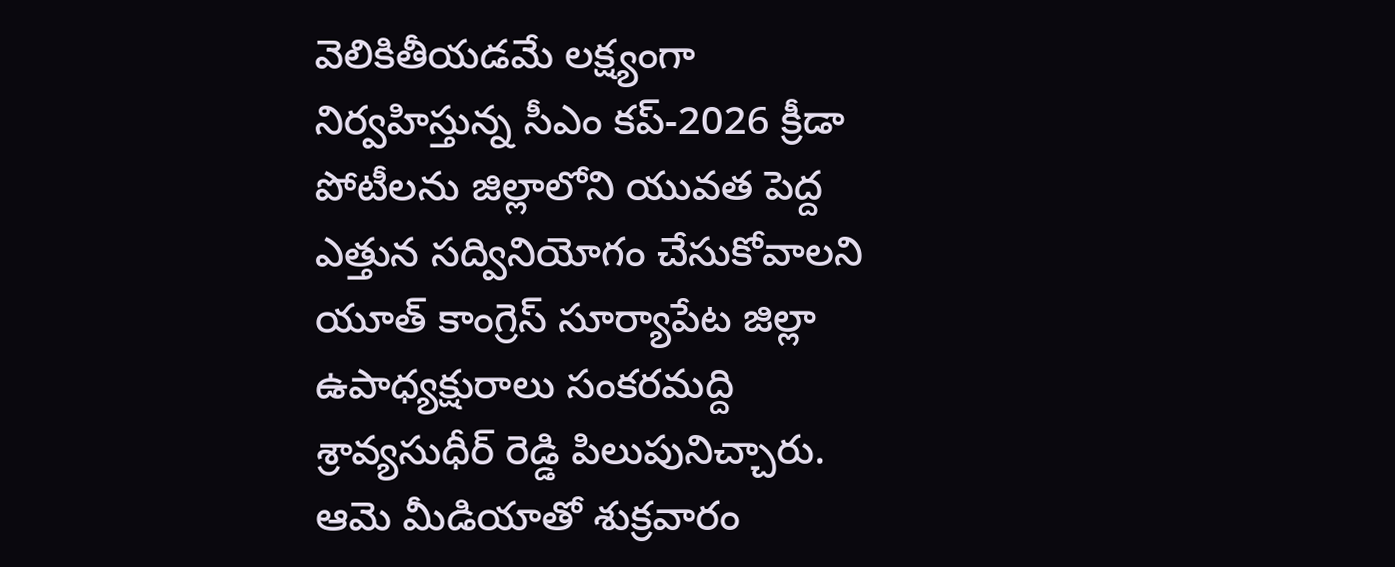వెలికితీయడమే లక్ష్యంగా నిర్వహిస్తున్న సీఎం కప్-2026 క్రీడా పోటీలను జిల్లాలోని యువత పెద్ద ఎత్తున సద్వినియోగం చేసుకోవాలని యూత్ కాంగ్రెస్ సూర్యాపేట జిల్లా ఉపాధ్యక్షురాలు సంకరమద్ది శ్రావ్యసుధీర్ రెడ్డి పిలుపునిచ్చారు. ఆమె మీడియాతో శుక్రవారం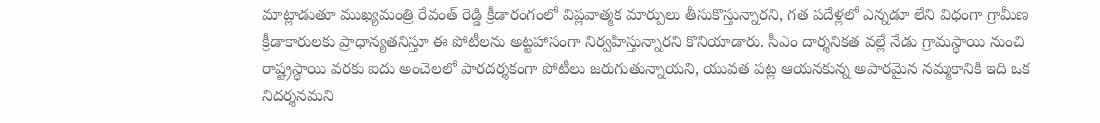మాట్లాడుతూ ముఖ్యమంత్రి రేవంత్ రెడ్డి క్రీడారంగంలో విప్లవాత్మక మార్పులు తీసుకొస్తున్నారని, గత పదేళ్లలో ఎన్నడూ లేని విధంగా గ్రామీణ క్రీడాకారులకు ప్రాధాన్యతనిస్తూ ఈ పోటీలను అట్టహాసంగా నిర్వహిస్తున్నారని కొనియాడారు. సీఎం దార్శనికత వల్లే నేడు గ్రామస్థాయి నుంచి రాష్ట్రస్థాయి వరకు ఐదు అంచెలలో పారదర్శకంగా పోటీలు జరుగుతున్నాయని, యువత పట్ల ఆయనకున్న అపారమైన నమ్మకానికి ఇది ఒక నిదర్శనమని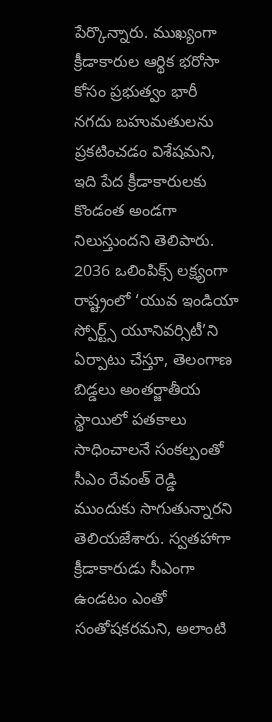పేర్కొన్నారు. ముఖ్యంగా క్రీడాకారుల ఆర్థిక భరోసా కోసం ప్రభుత్వం భారీ నగదు బహుమతులను ప్రకటించడం విశేషమని, ఇది పేద క్రీడాకారులకు కొండంత అండగా నిలుస్తుందని తెలిపారు. 2036 ఒలింపిక్స్ లక్ష్యంగా రాష్ట్రంలో ‘యువ ఇండియా స్పోర్ట్స్ యూనివర్సిటీ’ని ఏర్పాటు చేస్తూ, తెలంగాణ బిడ్డలు అంతర్జాతీయ స్థాయిలో పతకాలు సాధించాలనే సంకల్పంతో సీఎం రేవంత్ రెడ్డి ముందుకు సాగుతున్నారని తెలియజేశారు. స్వతహాగా క్రీడాకారుడు సీఎంగా ఉండటం ఎంతో సంతోషకరమని, అలాంటి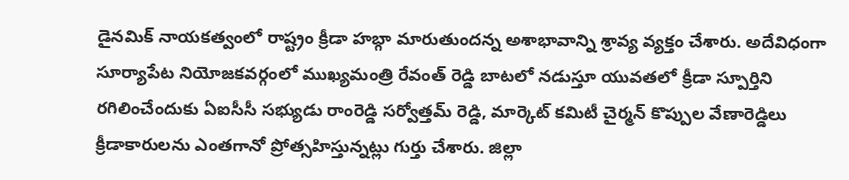డైనమిక్ నాయకత్వంలో రాష్ట్రం క్రీడా హబ్గా మారుతుందన్న అశాభావాన్ని శ్రావ్య వ్యక్తం చేశారు. అదేవిధంగా సూర్యాపేట నియోజకవర్గంలో ముఖ్యమంత్రి రేవంత్ రెడ్డి బాటలో నడుస్తూ యువతలో క్రీడా స్పూర్తిని రగిలించేందుకు ఏఐసీసీ సభ్యుడు రాంరెడ్డి సర్వోత్తమ్ రెడ్డి, మార్కెట్ కమిటీ చైర్మన్ కొప్పుల వేణారెడ్డిలు క్రీడాకారులను ఎంతగానో ప్రోత్సహిస్తున్నట్లు గుర్తు చేశారు. జిల్లా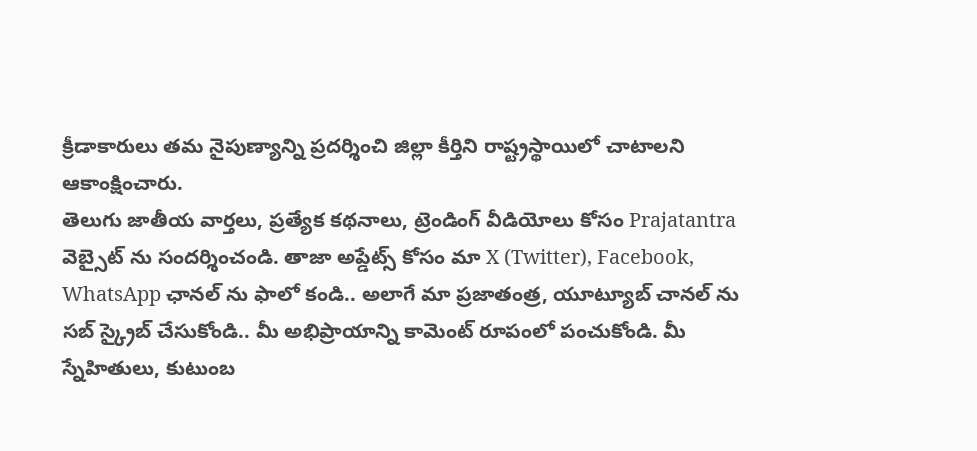క్రీడాకారులు తమ నైపుణ్యాన్ని ప్రదర్శించి జిల్లా కీర్తిని రాష్ట్రస్థాయిలో చాటాలని ఆకాంక్షించారు.
తెలుగు జాతీయ వార్తలు, ప్రత్యేక కథనాలు, ట్రెండింగ్ వీడియోలు కోసం Prajatantra వెబ్సైట్ ను సందర్శించండి. తాజా అప్డేట్స్ కోసం మా X (Twitter), Facebook, WhatsApp ఛానల్ ను ఫాలో కండి.. అలాగే మా ప్రజాతంత్ర, యూట్యూబ్ చానల్ ను సబ్ స్క్రైబ్ చేసుకోండి.. మీ అభిప్రాయాన్ని కామెంట్ రూపంలో పంచుకోండి. మీ స్నేహితులు, కుటుంబ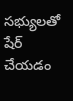సభ్యులతో షేర్ చేయడం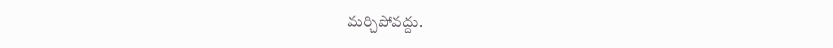మర్చిపోవద్దు.